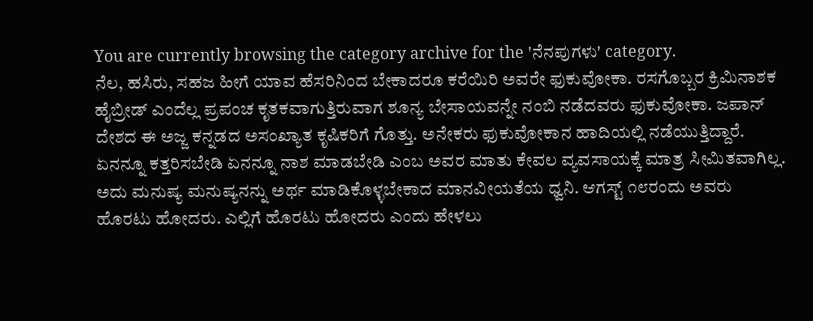You are currently browsing the category archive for the 'ನೆನಪುಗಳು' category.
ನೆಲ, ಹಸಿರು, ಸಹಜ ಹೀಗೆ ಯಾವ ಹೆಸರಿನಿಂದ ಬೇಕಾದರೂ ಕರೆಯಿರಿ ಅವರೇ ಫುಕುವೋಕಾ. ರಸಗೊಬ್ಬರ ಕ್ರಿಮಿನಾಶಕ ಹೈಬ್ರೀಡ್ ಎಂದೆಲ್ಲ ಪ್ರಪಂಚ ಕೃತಕವಾಗುತ್ತಿರುವಾಗ ಶೂನ್ಯ ಬೇಸಾಯವನ್ನೇ ನಂಬಿ ನಡೆದವರು ಫುಕುವೋಕಾ. ಜಪಾನ್ ದೇಶದ ಈ ಅಜ್ಜ ಕನ್ನಡದ ಅಸಂಖ್ಯಾತ ಕೃಷಿಕರಿಗೆ ಗೊತ್ತು. ಅನೇಕರು ಫುಕುವೋಕಾನ ಹಾದಿಯಲ್ಲಿ ನಡೆಯುತ್ತಿದ್ದಾರೆ. ಏನನ್ನೂ ಕತ್ತರಿಸಬೇಡಿ ಏನನ್ನೂ ನಾಶ ಮಾಡಬೇಡಿ ಎಂಬ ಅವರ ಮಾತು ಕೇವಲ ವ್ಯವಸಾಯಕ್ಕೆ ಮಾತ್ರ ಸೀಮಿತವಾಗಿಲ್ಲ. ಅದು ಮನುಷ್ಯ ಮನುಷ್ಯನನ್ನು ಅರ್ಥ ಮಾಡಿಕೊಳ್ಳಬೇಕಾದ ಮಾನವೀಯತೆಯ ಧ್ವನಿ. ಆಗಸ್ಟ್ ೧೮ರಂದು ಅವರು ಹೊರಟು ಹೋದರು. ಎಲ್ಲಿಗೆ ಹೊರಟು ಹೋದರು ಎಂದು ಹೇಳಲು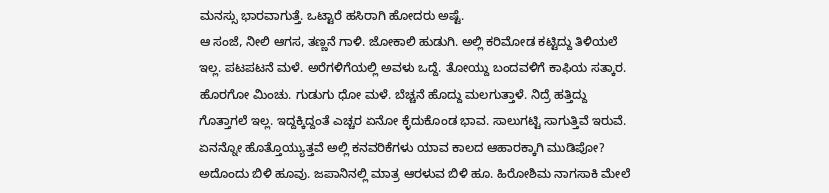ಮನಸ್ಸು ಭಾರವಾಗುತ್ತೆ. ಒಟ್ಟಾರೆ ಹಸಿರಾಗಿ ಹೋದರು ಅಷ್ಟೆ.
ಆ ಸಂಜೆ, ನೀಲಿ ಆಗಸ, ತಣ್ಣನೆ ಗಾಳಿ. ಜೋಕಾಲಿ ಹುಡುಗಿ. ಅಲ್ಲಿ ಕರಿಮೋಡ ಕಟ್ಟಿದ್ದು ತಿಳಿಯಲೆ ಇಲ್ಲ. ಪಟಪಟನೆ ಮಳೆ. ಅರೆಗಳಿಗೆಯಲ್ಲಿ ಅವಳು ಒದ್ದೆ. ತೋಯ್ದು ಬಂದವಳಿಗೆ ಕಾಫಿಯ ಸತ್ಕಾರ. ಹೊರಗೋ ಮಿಂಚು. ಗುಡುಗು ಧೋ ಮಳೆ. ಬೆಚ್ಚನೆ ಹೊದ್ದು ಮಲಗುತ್ತಾಳೆ. ನಿದ್ರೆ ಹತ್ತಿದ್ದು ಗೊತ್ತಾಗಲೆ ಇಲ್ಲ. ಇದ್ದಕ್ಕಿದ್ದಂತೆ ಎಚ್ಚರ ಏನೋ ಕ್ಳೆದುಕೊಂಡ ಭಾವ. ಸಾಲುಗಟ್ಟಿ ಸಾಗುತ್ತಿವೆ ಇರುವೆ. ಏನನ್ನೋ ಹೊತ್ತೊಯ್ಯುತ್ತವೆ ಅಲ್ಲಿ ಕನವರಿಕೆಗಳು ಯಾವ ಕಾಲದ ಆಹಾರಕ್ಕಾಗಿ ಮುಡಿಪೋ?
ಅದೊಂದು ಬಿಳಿ ಹೂವು. ಜಪಾನಿನಲ್ಲಿ ಮಾತ್ರ ಆರಳುವ ಬಿಳಿ ಹೂ. ಹಿರೋಶಿಮ ನಾಗಸಾಕಿ ಮೇಲೆ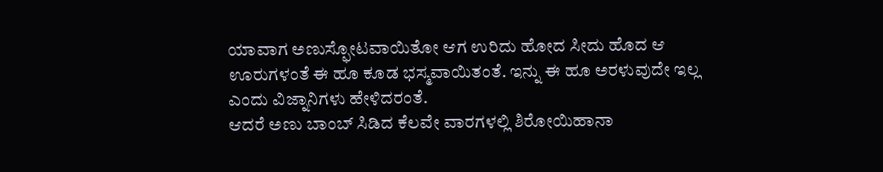ಯಾವಾಗ ಅಣುಸ್ಫೋಟವಾಯಿತೋ ಆಗ ಉರಿದು ಹೋದ ಸೀದು ಹೊದ ಆ ಊರುಗಳಂತೆ ಈ ಹೂ ಕೂಡ ಭಸ್ಮವಾಯಿತಂತೆ. ಇನ್ನು ಈ ಹೂ ಅರಳುವುದೇ ಇಲ್ಲ ಎಂದು ವಿಜ್ನಾನಿಗಳು ಹೇಳಿದರಂತೆ.
ಆದರೆ ಅಣು ಬಾಂಬ್ ಸಿಡಿದ ಕೆಲವೇ ವಾರಗಳಲ್ಲಿ ಶಿರೋಯಿಹಾನಾ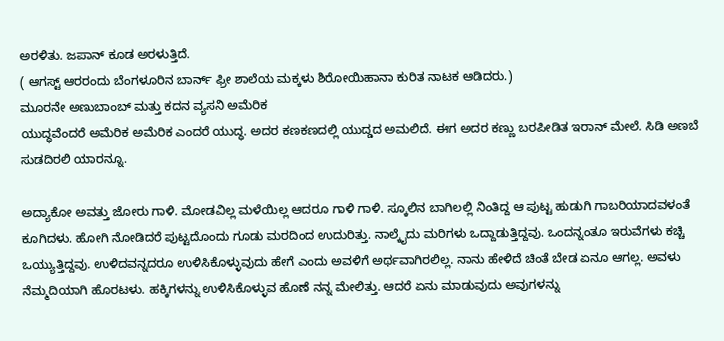ಅರಳಿತು. ಜಪಾನ್ ಕೂಡ ಅರಳುತ್ತಿದೆ.
( ಆಗಸ್ಟ್ ಆರರಂದು ಬೆಂಗಳೂರಿನ ಬಾರ್ನ್ ಫ್ರೀ ಶಾಲೆಯ ಮಕ್ಕಳು ಶಿರೋಯಿಹಾನಾ ಕುರಿತ ನಾಟಕ ಆಡಿದರು.)
ಮೂರನೇ ಅಣುಬಾಂಬ್ ಮತ್ತು ಕದನ ವ್ಯಸನಿ ಅಮೆರಿಕ
ಯುದ್ಧವೆಂದರೆ ಅಮೆರಿಕ ಅಮೆರಿಕ ಎಂದರೆ ಯುದ್ಧ. ಅದರ ಕಣಕಣದಲ್ಲಿ ಯುದ್ಡದ ಅಮಲಿದೆ. ಈಗ ಅದರ ಕಣ್ಣು ಬರಪೀಡಿತ ಇರಾನ್ ಮೇಲೆ. ಸಿಡಿ ಅಣಬೆ ಸುಡದಿರಲಿ ಯಾರನ್ನೂ.

ಅದ್ಯಾಕೋ ಅವತ್ತು ಜೋರು ಗಾಳಿ. ಮೋಡವಿಲ್ಲ ಮಳೆಯಿಲ್ಲ ಆದರೂ ಗಾಳಿ ಗಾಳಿ. ಸ್ಕೂಲಿನ ಬಾಗಿಲಲ್ಲಿ ನಿಂತಿದ್ದ ಆ ಪುಟ್ಟ ಹುಡುಗಿ ಗಾಬರಿಯಾದವಳಂತೆ ಕೂಗಿದಳು. ಹೋಗಿ ನೋಡಿದರೆ ಪುಟ್ಟದೊಂದು ಗೂಡು ಮರದಿಂದ ಉದುರಿತ್ತು. ನಾಲ್ಕೈದು ಮರಿಗಳು ಒದ್ದಾಡುತ್ತಿದ್ದವು. ಒಂದನ್ನಂತೂ ಇರುವೆಗಳು ಕಚ್ಚಿ ಒಯ್ಯುತ್ತಿದ್ದವು. ಉಳಿದವನ್ನದರೂ ಉಳಿಸಿಕೊಳ್ಳುವುದು ಹೇಗೆ ಎಂದು ಅವಳಿಗೆ ಅರ್ಥವಾಗಿರಲಿಲ್ಲ. ನಾನು ಹೇಳಿದೆ ಚಿಂತೆ ಬೇಡ ಏನೂ ಆಗಲ್ಲ. ಅವಳು ನೆಮ್ಮದಿಯಾಗಿ ಹೊರಟಳು. ಹಕ್ಕಿಗಳನ್ನು ಉಳಿಸಿಕೊಳ್ಳುವ ಹೊಣೆ ನನ್ನ ಮೇಲಿತ್ತು. ಆದರೆ ಏನು ಮಾಡುವುದು ಅವುಗಳನ್ನು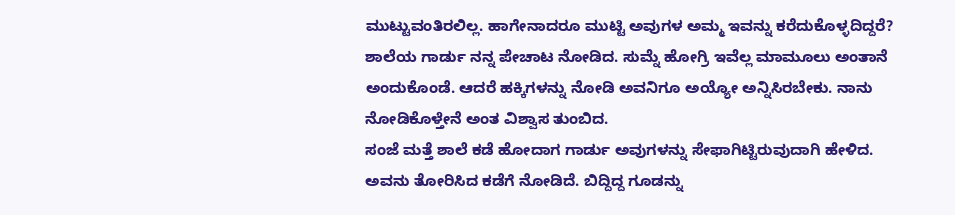ಮುಟ್ಟುವಂತಿರಲಿಲ್ಲ. ಹಾಗೇನಾದರೂ ಮುಟ್ಟಿ ಅವುಗಳ ಅಮ್ಮ ಇವನ್ನು ಕರೆದುಕೊಳ್ಳದಿದ್ದರೆ? ಶಾಲೆಯ ಗಾರ್ಡು ನನ್ನ ಪೇಚಾಟ ನೋಡಿದ. ಸುಮ್ನೆ ಹೋಗ್ರಿ ಇವೆಲ್ಲ ಮಾಮೂಲು ಅಂತಾನೆ ಅಂದುಕೊಂಡೆ. ಆದರೆ ಹಕ್ಕಿಗಳನ್ನು ನೋಡಿ ಅವನಿಗೂ ಅಯ್ಯೋ ಅನ್ನಿಸಿರಬೇಕು. ನಾನು ನೋಡಿಕೊಳ್ತೇನೆ ಅಂತ ವಿಶ್ವಾಸ ತುಂಬಿದ.
ಸಂಜೆ ಮತ್ತೆ ಶಾಲೆ ಕಡೆ ಹೋದಾಗ ಗಾರ್ಡು ಅವುಗಳನ್ನು ಸೇಫಾಗಿಟ್ಟಿರುವುದಾಗಿ ಹೇಳಿದ. ಅವನು ತೋರಿಸಿದ ಕಡೆಗೆ ನೋಡಿದೆ. ಬಿದ್ದಿದ್ದ ಗೂಡನ್ನು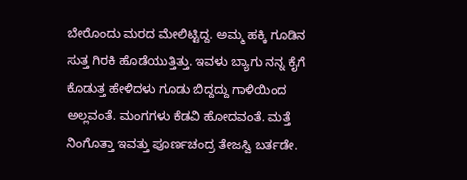ಬೇರೊಂದು ಮರದ ಮೇಲಿಟ್ಟಿದ್ದ. ಅಮ್ಮ ಹಕ್ಕಿ ಗೂಡಿನ ಸುತ್ತ ಗಿರಕಿ ಹೊಡೆಯುತ್ತಿತ್ತು. ಇವಳು ಬ್ಯಾಗು ನನ್ನ ಕೈಗೆ ಕೊಡುತ್ತ ಹೇಳಿದಳು ಗೂಡು ಬಿದ್ದದ್ದು ಗಾಳಿಯಿಂದ ಅಲ್ಲವಂತೆ. ಮಂಗಗಳು ಕೆಡವಿ ಹೋದವಂತೆ. ಮತ್ತೆ ನಿಂಗೊತ್ತಾ ಇವತ್ತು ಪೂರ್ಣಚಂದ್ರ ತೇಜಸ್ವಿ ಬರ್ತಡೇ.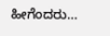ಹೀಗೆಂದರು…